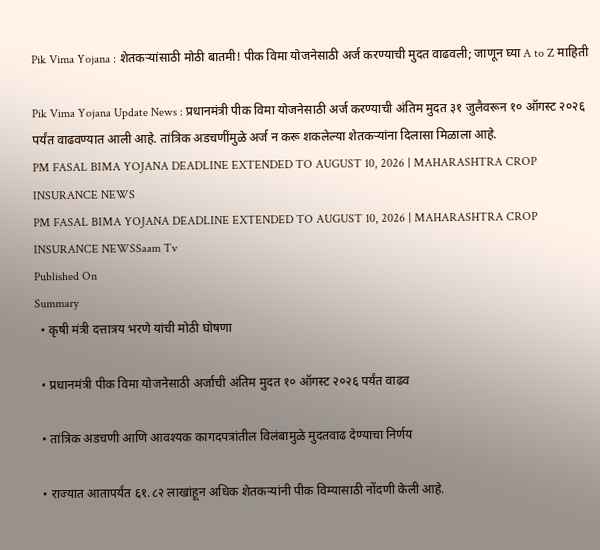Pik Vima Yojana : शेतकऱ्यांसाठी मोठी बातमी! पीक विमा योजनेसाठी अर्ज करण्याची मुदत वाढवली; जाणून घ्या A to Z माहिती

Pik Vima Yojana Update News : प्रधानमंत्री पीक विमा योजनेसाठी अर्ज करण्याची अंतिम मुदत ३१ जुलैवरून १० ऑगस्ट २०२६ पर्यंत वाढवण्यात आली आहे. तांत्रिक अडचणींमुळे अर्ज न करू शकलेल्या शेतकऱ्यांना दिलासा मिळाला आहे.
PM FASAL BIMA YOJANA DEADLINE EXTENDED TO AUGUST 10, 2026 | MAHARASHTRA CROP INSURANCE NEWS
PM FASAL BIMA YOJANA DEADLINE EXTENDED TO AUGUST 10, 2026 | MAHARASHTRA CROP INSURANCE NEWSSaam Tv
Published On
Summary
  • कृषी मंत्री दत्तात्रय भरणे यांची मोठी घोषणा

  • प्रधानमंत्री पीक विमा योजनेसाठी अर्जाची अंतिम मुदत १० ऑगस्ट २०२६ पर्यंत वाढव

  • तांत्रिक अडचणी आणि आवश्यक कागदपत्रांतील विलंबामुळे मुदतवाढ देण्याचा निर्णय

  • राज्यात आतापर्यंत ६१.८२ लाखांहून अधिक शेतकऱ्यांनी पीक विम्यासाठी नोंदणी केली आहे.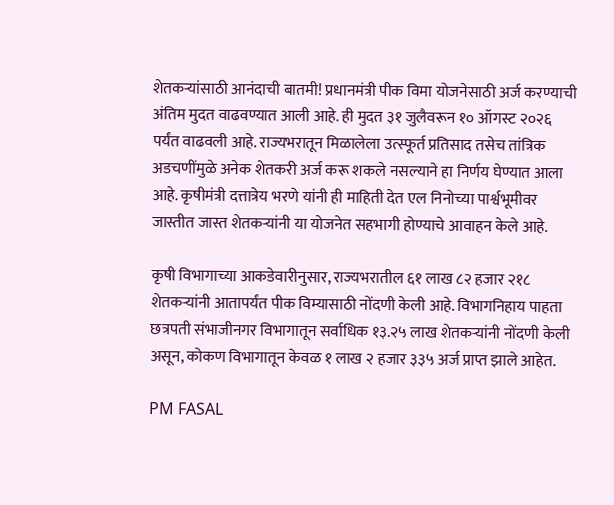शेतकऱ्यांसाठी आनंदाची बातमी! प्रधानमंत्री पीक विमा योजनेसाठी अर्ज करण्याची अंतिम मुदत वाढवण्यात आली आहे. ही मुदत ३१ जुलैवरून १० ऑगस्ट २०२६ पर्यंत वाढवली आहे. राज्यभरातून मिळालेला उत्स्फूर्त प्रतिसाद तसेच तांत्रिक अडचणींमुळे अनेक शेतकरी अर्ज करू शकले नसल्याने हा निर्णय घेण्यात आला आहे. कृषीमंत्री दत्तात्रेय भरणे यांनी ही माहिती देत एल निनोच्या पार्श्वभूमीवर जास्तीत जास्त शेतकऱ्यांनी या योजनेत सहभागी होण्याचे आवाहन केले आहे.

कृषी विभागाच्या आकडेवारीनुसार, राज्यभरातील ६१ लाख ८२ हजार २१८ शेतकऱ्यांनी आतापर्यंत पीक विम्यासाठी नोंदणी केली आहे. विभागनिहाय पाहता छत्रपती संभाजीनगर विभागातून सर्वाधिक १३.२५ लाख शेतकऱ्यांनी नोंदणी केली असून, कोकण विभागातून केवळ १ लाख २ हजार ३३५ अर्ज प्राप्त झाले आहेत.

PM FASAL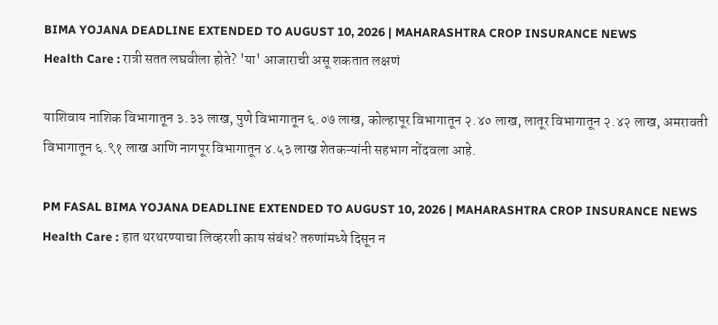BIMA YOJANA DEADLINE EXTENDED TO AUGUST 10, 2026 | MAHARASHTRA CROP INSURANCE NEWS
Health Care : रात्री सतत लघवीला होते? 'या' आजाराची असू शकतात लक्षणं

याशिवाय नाशिक विभागातून ३.३३ लाख, पुणे विभागातून ६.०७ लाख, कोल्हापूर विभागातून २.४० लाख, लातूर विभागातून २.४२ लाख, अमरावती विभागातून ६.९१ लाख आणि नागपूर विभागातून ४.५३ लाख शेतकऱ्यांनी सहभाग नोंदवला आहे.

PM FASAL BIMA YOJANA DEADLINE EXTENDED TO AUGUST 10, 2026 | MAHARASHTRA CROP INSURANCE NEWS
Health Care : हात थरथरण्याचा लिव्हरशी काय संबंध? तरुणांमध्ये दिसून न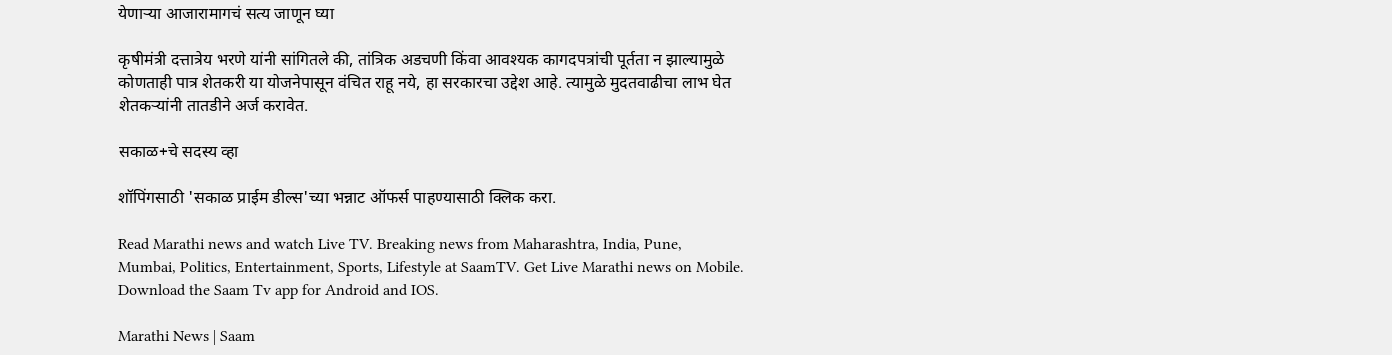येणाऱ्या आजारामागचं सत्य जाणून घ्या

कृषीमंत्री दत्तात्रेय भरणे यांनी सांगितले की, तांत्रिक अडचणी किंवा आवश्यक कागदपत्रांची पूर्तता न झाल्यामुळे कोणताही पात्र शेतकरी या योजनेपासून वंचित राहू नये, हा सरकारचा उद्देश आहे. त्यामुळे मुदतवाढीचा लाभ घेत शेतकऱ्यांनी तातडीने अर्ज करावेत.

सकाळ+चे सदस्य व्हा

शॉपिंगसाठी 'सकाळ प्राईम डील्स'च्या भन्नाट ऑफर्स पाहण्यासाठी क्लिक करा.

Read Marathi news and watch Live TV. Breaking news from Maharashtra, India, Pune, Mumbai, Politics, Entertainment, Sports, Lifestyle at SaamTV. Get Live Marathi news on Mobile. Download the Saam Tv app for Android and IOS.

Marathi News | Saam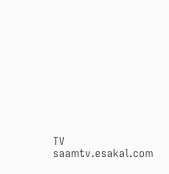TV
saamtv.esakal.com